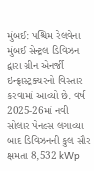મુંબઈ: પશ્ચિમ રેલવેના મુંબઈ સેન્ટ્રલ ડિવિઝન દ્વારા ગ્રીન એનર્જી ઇન્ફ્રાસ્ટ્રક્ચરનો વિસ્તાર કરવામાં આવ્યો છે. વર્ષ 2025-26માં નવી સોલાર પેનલ્સ લગાવ્યા બાદ ડિવિઝનની કુલ સૌર ક્ષમતા 8,532 kWp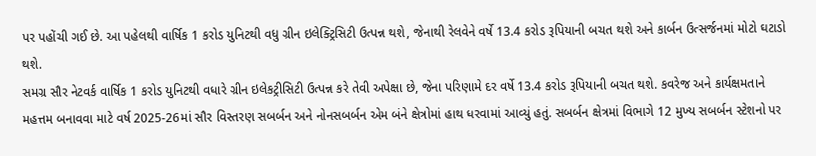પર પહોંચી ગઈ છે. આ પહેલથી વાર્ષિક 1 કરોડ યુનિટથી વધુ ગ્રીન ઇલેક્ટ્રિસિટી ઉત્પન્ન થશે, જેનાથી રેલવેને વર્ષે 13.4 કરોડ રૂપિયાની બચત થશે અને કાર્બન ઉત્સર્જનમાં મોટો ઘટાડો થશે.
સમગ્ર સૌર નેટવર્ક વાર્ષિક 1 કરોડ યુનિટથી વધારે ગ્રીન ઇલેકટ્રીસિટી ઉત્પન્ન કરે તેવી અપેક્ષા છે, જેના પરિણામે દર વર્ષે 13.4 કરોડ રૂપિયાની બચત થશે. કવરેજ અને કાર્યક્ષમતાને મહત્તમ બનાવવા માટે વર્ષ 2025-26માં સૌર વિસ્તરણ સબર્બન અને નોનસબર્બન એમ બંને ક્ષેત્રોમાં હાથ ધરવામાં આવ્યું હતું. સબર્બન ક્ષેત્રમાં વિભાગે 12 મુખ્ય સબર્બન સ્ટેશનો પર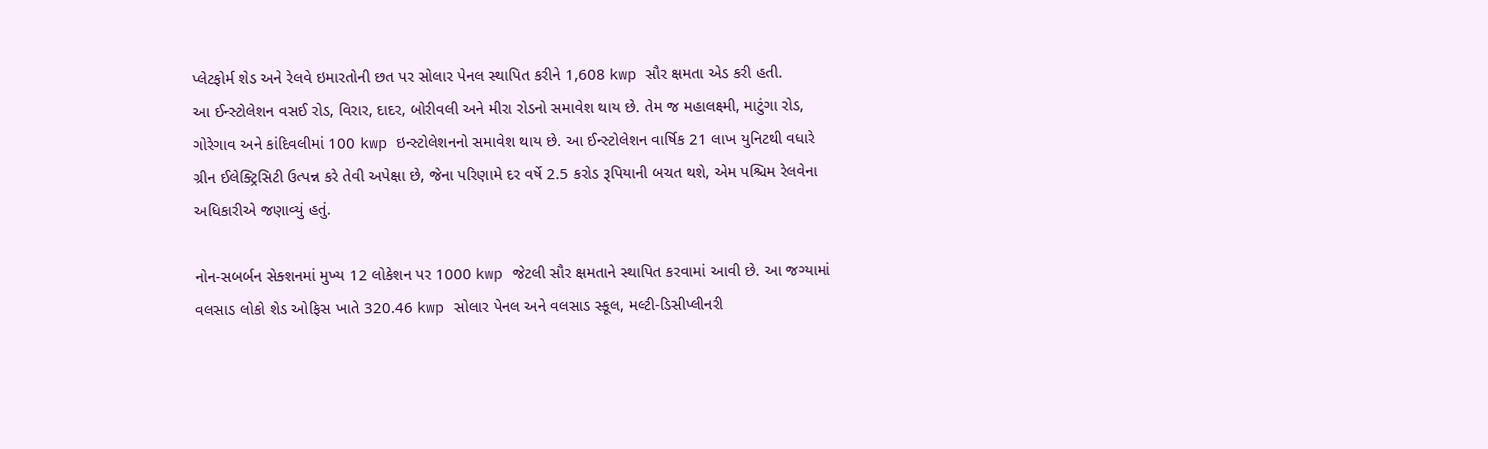પ્લેટફોર્મ શેડ અને રેલવે ઇમારતોની છત પર સોલાર પેનલ સ્થાપિત કરીને 1,608 kwp સૌર ક્ષમતા એડ કરી હતી.
આ ઈન્સ્ટોલેશન વસઈ રોડ, વિરાર, દાદર, બોરીવલી અને મીરા રોડનો સમાવેશ થાય છે. તેમ જ મહાલક્ષ્મી, માટુંગા રોડ, ગોરેગાવ અને કાંદિવલીમાં 100 kwp ઇન્સ્ટોલેશનનો સમાવેશ થાય છે. આ ઈન્સ્ટોલેશન વાર્ષિક 21 લાખ યુનિટથી વધારે ગ્રીન ઈલેક્ટ્રિસિટી ઉત્પન્ન કરે તેવી અપેક્ષા છે, જેના પરિણામે દર વર્ષે 2.5 કરોડ રૂપિયાની બચત થશે, એમ પશ્ચિમ રેલવેના અધિકારીએ જણાવ્યું હતું.

નોન-સબર્બન સેક્શનમાં મુખ્ય 12 લોકેશન પર 1000 kwp જેટલી સૌર ક્ષમતાને સ્થાપિત કરવામાં આવી છે. આ જગ્યામાં વલસાડ લોકો શેડ ઓફિસ ખાતે 320.46 kwp સોલાર પેનલ અને વલસાડ સ્કૂલ, મલ્ટી-ડિસીપ્લીનરી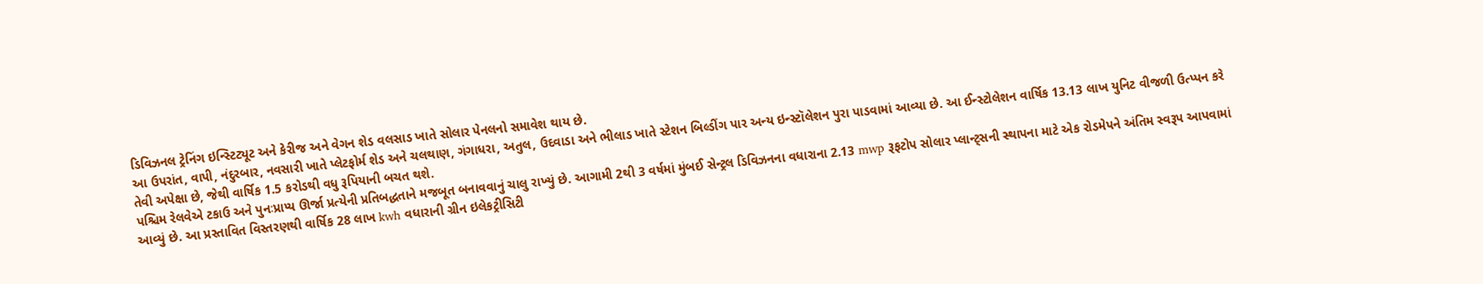ડિવિઝનલ ટ્રેનિંગ ઇન્સ્ટિટ્યૂટ અને કેરીજ અને વેગન શેડ વલસાડ ખાતે સોલાર પેનલનો સમાવેશ થાય છે.
આ ઉપરાંત, વાપી, નંદુરબાર, નવસારી ખાતે પ્લેટફોર્મ શેડ અને ચલથાણ, ગંગાધરા, અતુલ, ઉદવાડા અને ભીલાડ ખાતે સ્ટેશન બિલ્ડીંગ પાર અન્ય ઇન્સ્ટૉલેશન પુરા પાડવામાં આવ્યા છે. આ ઈન્સ્ટોલેશન વાર્ષિક 13.13 લાખ યુનિટ વીજળી ઉત્પ્પન કરે તેવી અપેક્ષા છે, જેથી વાર્ષિક 1.5 કરોડથી વધુ રૂપિયાની બચત થશે.
પશ્ચિમ રેલવેએ ટકાઉ અને પુનઃપ્રાપ્ય ઊર્જા પ્રત્યેની પ્રતિબદ્ધતાને મજબૂત બનાવવાનું ચાલુ રાખ્યું છે. આગામી 2થી 3 વર્ષમાં મુંબઈ સેન્ટ્રલ ડિવિઝનના વધારાના 2.13 mwp રૂફટોપ સોલાર પ્લાન્ટ્સની સ્થાપના માટે એક રોડમેપને અંતિમ સ્વરૂપ આપવામાં આવ્યું છે. આ પ્રસ્તાવિત વિસ્તરણથી વાર્ષિક 28 લાખ kwh વધારાની ગ્રીન ઇલેકટ્રીસિટી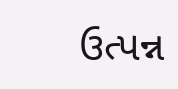ઉત્પન્ન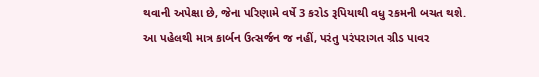થવાની અપેક્ષા છે, જેના પરિણામે વર્ષે 3 કરોડ રૂપિયાથી વધુ રકમની બચત થશે.
આ પહેલથી માત્ર કાર્બન ઉત્સર્જન જ નહીં, પરંતુ પરંપરાગત ગ્રીડ પાવર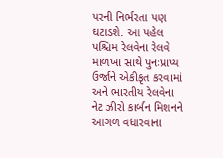પરની નિર્ભરતા પણ ઘટાડશે. આ પહેલ પશ્ચિમ રેલવેના રેલવે માળખા સાથે પુનઃપ્રાપ્ય ઉર્જાને એકીકૃત કરવામાં અને ભારતીય રેલવેના નેટ ઝીરો કાર્બન મિશનને આગળ વધારવાના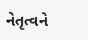નેતૃત્વને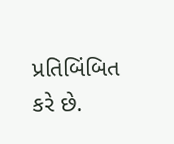પ્રતિબિંબિત કરે છે.